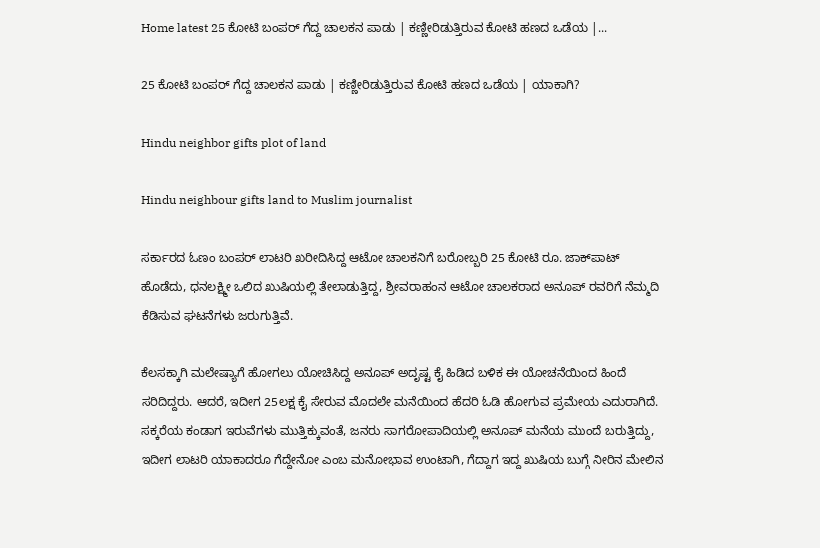Home latest 25 ಕೋಟಿ ಬಂಪರ್ ಗೆದ್ದ ಚಾಲಕನ ಪಾಡು | ಕಣ್ಣೀರಿಡುತ್ತಿರುವ ಕೋಟಿ ಹಣದ ಒಡೆಯ |...

25 ಕೋಟಿ ಬಂಪರ್ ಗೆದ್ದ ಚಾಲಕನ ಪಾಡು | ಕಣ್ಣೀರಿಡುತ್ತಿರುವ ಕೋಟಿ ಹಣದ ಒಡೆಯ | ಯಾಕಾಗಿ?

Hindu neighbor gifts plot of land

Hindu neighbour gifts land to Muslim journalist

ಸರ್ಕಾರದ ಓಣಂ ಬಂಪರ್‌ ಲಾಟರಿ ಖರೀದಿಸಿದ್ದ ಆಟೋ ಚಾಲಕನಿಗೆ ಬರೋಬ್ಬರಿ 25 ಕೋಟಿ ರೂ. ಜಾಕ್‌ಪಾಟ್‌ ಹೊಡೆದು, ಧನಲಕ್ಷ್ಮೀ ಒಲಿದ ಖುಷಿಯಲ್ಲಿ ತೇಲಾಡುತ್ತಿದ್ದ, ಶ್ರೀವರಾಹಂನ ಆಟೋ ಚಾಲಕರಾದ ಅನೂಪ್ ರವರಿಗೆ ನೆಮ್ಮದಿ ಕೆಡಿಸುವ ಘಟನೆಗಳು ಜರುಗುತ್ತಿವೆ.

ಕೆಲಸಕ್ಕಾಗಿ ಮಲೇಷ್ಯಾಗೆ ಹೋಗಲು ಯೋಚಿಸಿದ್ದ ಅನೂಪ್ ಅದೃಷ್ಟ ಕೈ ಹಿಡಿದ ಬಳಿಕ ಈ ಯೋಚನೆಯಿಂದ ಹಿಂದೆ ಸರಿದಿದ್ದರು. ಆದರೆ, ಇದೀಗ 25ಲಕ್ಷ ಕೈ ಸೇರುವ ಮೊದಲೇ ಮನೆಯಿಂದ ಹೆದರಿ ಓಡಿ ಹೋಗುವ ಪ್ರಮೇಯ ಎದುರಾಗಿದೆ.
ಸಕ್ಕರೆಯ ಕಂಡಾಗ ಇರುವೆಗಳು ಮುತ್ತಿಕ್ಕುವಂತೆ, ಜನರು ಸಾಗರೋಪಾದಿಯಲ್ಲಿ ಅನೂಪ್ ಮನೆಯ ಮುಂದೆ ಬರುತ್ತಿದ್ದು, ಇದೀಗ ಲಾಟರಿ ಯಾಕಾದರೂ ಗೆದ್ದೇನೋ ಎಂಬ ಮನೋಭಾವ ಉಂಟಾಗಿ, ಗೆದ್ದಾಗ ಇದ್ದ ಖುಷಿಯ ಬುಗ್ಗೆ ನೀರಿನ ಮೇಲಿನ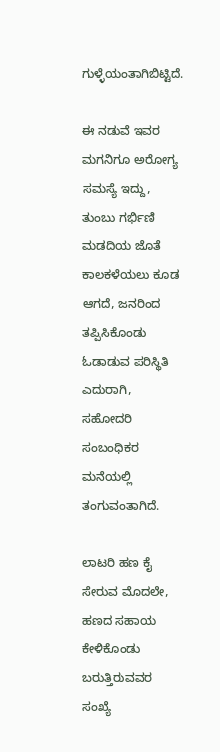ಗುಳ್ಳೆಯಂತಾಗಿಬಿಟ್ಟಿದೆ.

ಈ ನಡುವೆ ಇವರ ಮಗನಿಗೂ ಅರೋಗ್ಯ ಸಮಸ್ಯೆ ಇದ್ದು, ತುಂಬು ಗರ್ಭಿಣಿ ಮಡದಿಯ ಜೊತೆ ಕಾಲಕಳೆಯಲು ಕೂಡ ಆಗದೆ, ಜನರಿಂದ ತಪ್ಪಿಸಿಕೊಂಡು ಓಡಾಡುವ ಪರಿಸ್ಥಿತಿ ಎದುರಾಗಿ, ಸಹೋದರಿ ಸಂಬಂಧಿಕರ ಮನೆಯಲ್ಲಿ ತಂಗುವಂತಾಗಿದೆ.

ಲಾಟರಿ ಹಣ ಕೈ ಸೇರುವ ಮೊದಲೇ, ಹಣದ ಸಹಾಯ ಕೇಳಿಕೊಂಡು ಬರುತ್ತಿರುವವರ ಸಂಖ್ಯೆ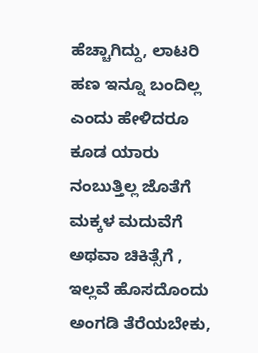ಹೆಚ್ಚಾಗಿದ್ದು, ಲಾಟರಿ ಹಣ ಇನ್ನೂ ಬಂದಿಲ್ಲ ಎಂದು ಹೇಳಿದರೂ ಕೂಡ ಯಾರು ನಂಬುತ್ತಿಲ್ಲ ಜೊತೆಗೆ ಮಕ್ಕಳ ಮದುವೆಗೆ ಅಥವಾ ಚಿಕಿತ್ಸೆಗೆ , ಇಲ್ಲವೆ ಹೊಸದೊಂದು ಅಂಗಡಿ ತೆರೆಯಬೇಕು,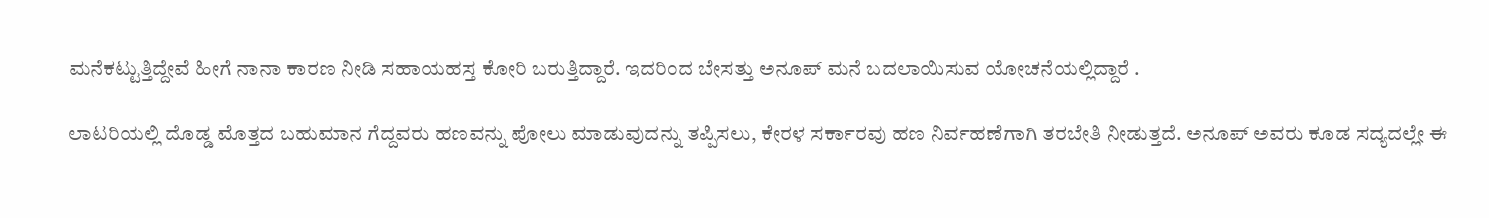ಮನೆಕಟ್ಟುತ್ತಿದ್ದೇವೆ ಹೀಗೆ ನಾನಾ ಕಾರಣ ನೀಡಿ ಸಹಾಯಹಸ್ತ ಕೋರಿ ಬರುತ್ತಿದ್ದಾರೆ. ಇದರಿಂದ ಬೇಸತ್ತು ಅನೂಪ್ ಮನೆ ಬದಲಾಯಿಸುವ ಯೋಚನೆಯಲ್ಲಿದ್ದಾರೆ .

ಲಾಟರಿಯಲ್ಲಿ ದೊಡ್ಡ ಮೊತ್ತದ ಬಹುಮಾನ ಗೆದ್ದವರು ಹಣವನ್ನು ಪೋಲು ಮಾಡುವುದನ್ನು ತಪ್ಪಿಸಲು, ಕೇರಳ ಸರ್ಕಾರವು ಹಣ ನಿರ್ವಹಣೆಗಾಗಿ ತರಬೇತಿ ನೀಡುತ್ತದೆ. ಅನೂಪ್‌ ಅವರು ಕೂಡ ಸದ್ಯದಲ್ಲೇ ಈ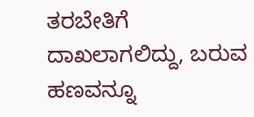ತರಬೇತಿಗೆ ದಾಖಲಾಗಲಿದ್ದು, ಬರುವ ಹಣವನ್ನೂ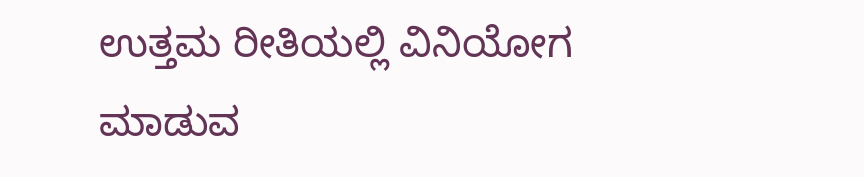ಉತ್ತಮ ರೀತಿಯಲ್ಲಿ ವಿನಿಯೋಗ ಮಾಡುವ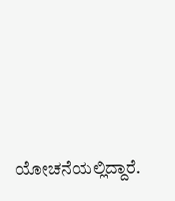ಯೋಚನೆಯಲ್ಲಿದ್ದಾರೆ.